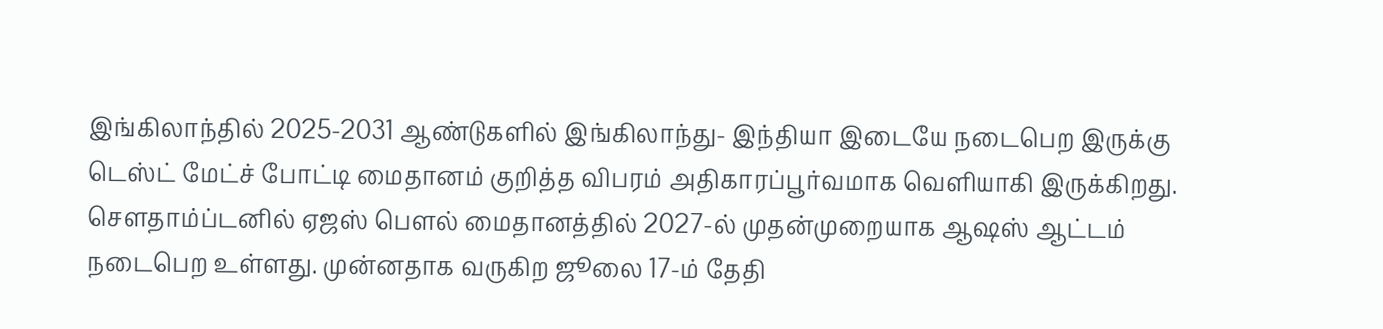இங்கிலாந்தில் 2025-2031 ஆண்டுகளில் இங்கிலாந்து- இந்தியா இடையே நடைபெற இருக்கு டெஸ்ட் மேட்ச் போட்டி மைதானம் குறித்த விபரம் அதிகாரப்பூர்வமாக வெளியாகி இருக்கிறது. சௌதாம்ப்டனில் ஏஜஸ் பௌல் மைதானத்தில் 2027-ல் முதன்முறையாக ஆஷஸ் ஆட்டம் நடைபெற உள்ளது. முன்னதாக வருகிற ஜூலை 17-ம் தேதி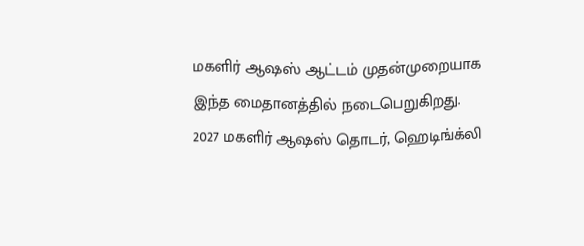மகளிர் ஆஷஸ் ஆட்டம் முதன்முறையாக இந்த மைதானத்தில் நடைபெறுகிறது.
2027 மகளிர் ஆஷஸ் தொடர், ஹெடிங்க்லி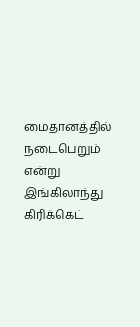மைதானத்தில் நடைபெறும் என்று இங்கிலாந்து கிரிக்கெட்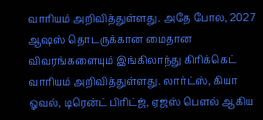வாரியம் அறிவித்துள்ளது. அதே போல, 2027 ஆஷஸ் தொடருக்கான மைதான விவரங்களையும் இங்கிலாந்து கிரிக்கெட் வாரியம் அறிவித்துள்ளது. லார்ட்ஸ், கியா ஓவல், டிரென்ட் பிரிட்ஜ், ஏஜஸ் பௌல் ஆகிய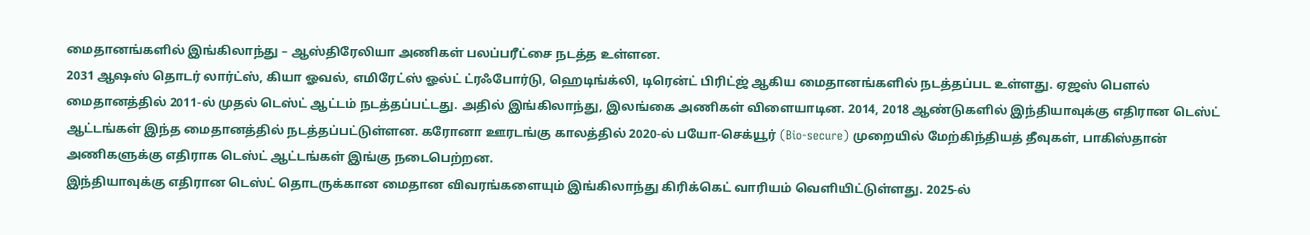மைதானங்களில் இங்கிலாந்து – ஆஸ்திரேலியா அணிகள் பலப்பரீட்சை நடத்த உள்ளன.
2031 ஆஷஸ் தொடர் லார்ட்ஸ், கியா ஓவல், எமிரேட்ஸ் ஓல்ட் ட்ரஃபோர்டு, ஹெடிங்க்லி, டிரென்ட் பிரிட்ஜ் ஆகிய மைதானங்களில் நடத்தப்பட உள்ளது. ஏஜஸ் பௌல் மைதானத்தில் 2011-ல் முதல் டெஸ்ட் ஆட்டம் நடத்தப்பட்டது. அதில் இங்கிலாந்து, இலங்கை அணிகள் விளையாடின. 2014, 2018 ஆண்டுகளில் இந்தியாவுக்கு எதிரான டெஸ்ட் ஆட்டங்கள் இந்த மைதானத்தில் நடத்தப்பட்டுள்ளன. கரோனா ஊரடங்கு காலத்தில் 2020-ல் பயோ-செக்யூர் (Bio-secure) முறையில் மேற்கிந்தியத் தீவுகள், பாகிஸ்தான் அணிகளுக்கு எதிராக டெஸ்ட் ஆட்டங்கள் இங்கு நடைபெற்றன.
இந்தியாவுக்கு எதிரான டெஸ்ட் தொடருக்கான மைதான விவரங்களையும் இங்கிலாந்து கிரிக்கெட் வாரியம் வெளியிட்டுள்ளது. 2025-ல்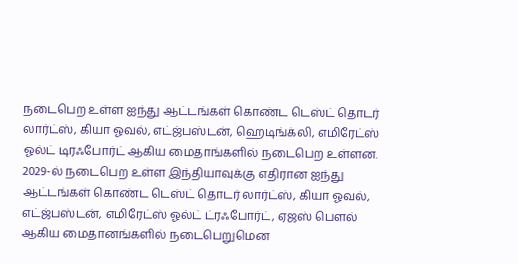நடைபெற உள்ள ஐந்து ஆட்டங்கள் கொண்ட டெஸ்ட் தொடர் லார்ட்ஸ், கியா ஓவல், எட்ஜ்பஸ்டன், ஹெடிங்க்லி, எமிரேட்ஸ் ஓல்ட் டிரஃபோர்ட் ஆகிய மைதாங்களில் நடைபெற உள்ளன. 2029-ல் நடைபெற உள்ள இந்தியாவுக்கு எதிரான ஐந்து ஆட்டங்கள் கொண்ட டெஸ்ட் தொடர் லார்ட்ஸ், கியா ஓவல், எட்ஜ்பஸ்டன், எமிரேட்ஸ் ஓல்ட் ட்ரஃபோர்ட், ஏஜஸ் பௌல் ஆகிய மைதானங்களில் நடைபெறுமென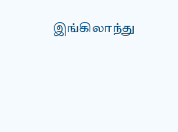இங்கிலாந்து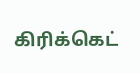கிரிக்கெட்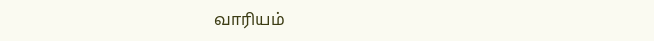வாரியம்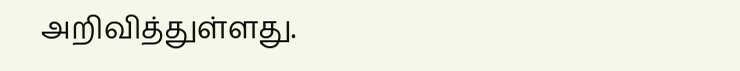அறிவித்துள்ளது.